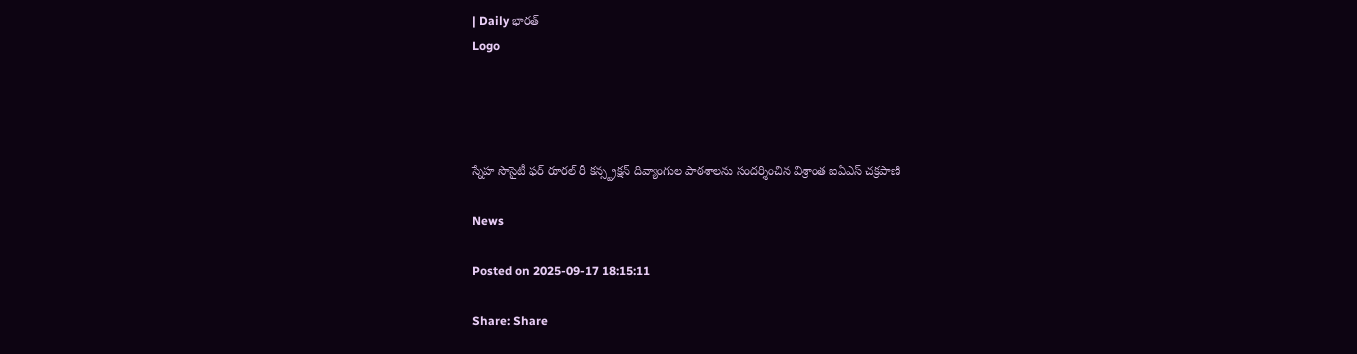| Daily భారత్
Logo




స్నేహ సొసైటీ ఫర్ రూరల్ రీ కన్స్ట్రక్షన్ దివ్యాంగుల పాఠశాలను సందర్శించిన విశ్రాంత ఐఏఎస్ చక్రపాణి

News

Posted on 2025-09-17 18:15:11

Share: Share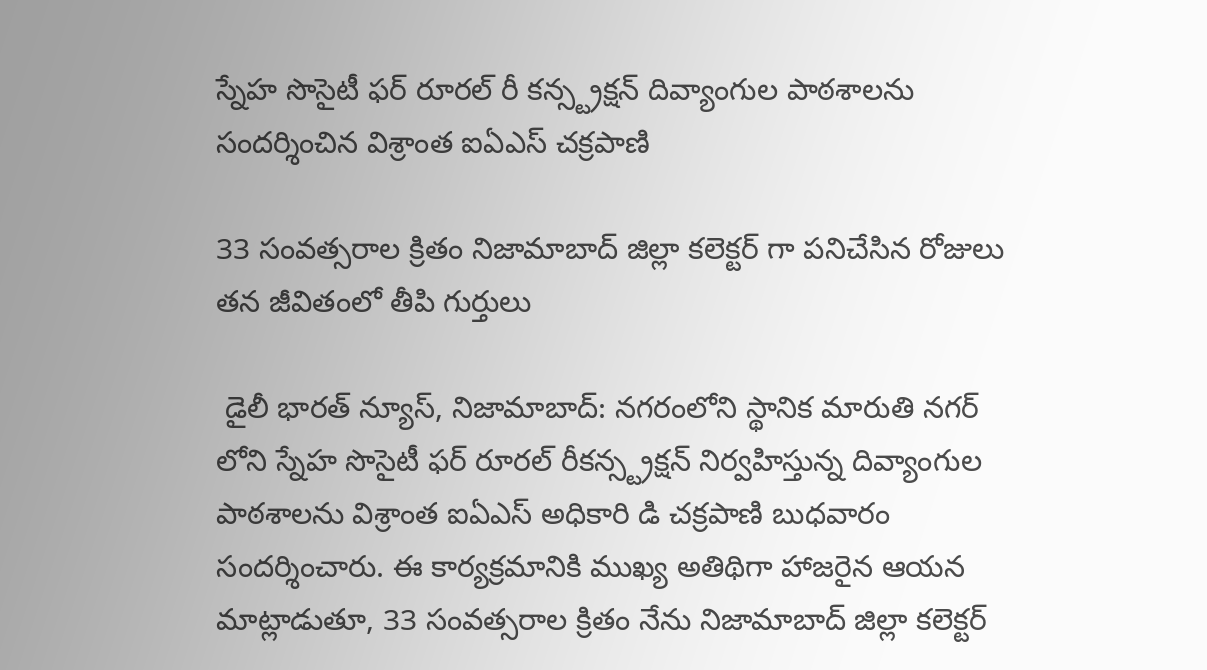స్నేహ సొసైటీ ఫర్ రూరల్ రీ కన్స్ట్రక్షన్ దివ్యాంగుల పాఠశాలను సందర్శించిన విశ్రాంత ఐఏఎస్ చక్రపాణి

33 సంవత్సరాల క్రితం నిజామాబాద్ జిల్లా కలెక్టర్ గా పనిచేసిన రోజులు తన జీవితంలో తీపి గుర్తులు

 డైలీ భారత్ న్యూస్, నిజామాబాద్: నగరంలోని స్థానిక మారుతి నగర్ లోని స్నేహ సొసైటీ ఫర్ రూరల్ రీకన్స్ట్రక్షన్ నిర్వహిస్తున్న దివ్యాంగుల పాఠశాలను విశ్రాంత ఐఏఎస్ అధికారి డి చక్రపాణి బుధవారం సందర్శించారు. ఈ కార్యక్రమానికి ముఖ్య అతిథిగా హాజరైన ఆయన మాట్లాడుతూ, 33 సంవత్సరాల క్రితం నేను నిజామాబాద్ జిల్లా కలెక్టర్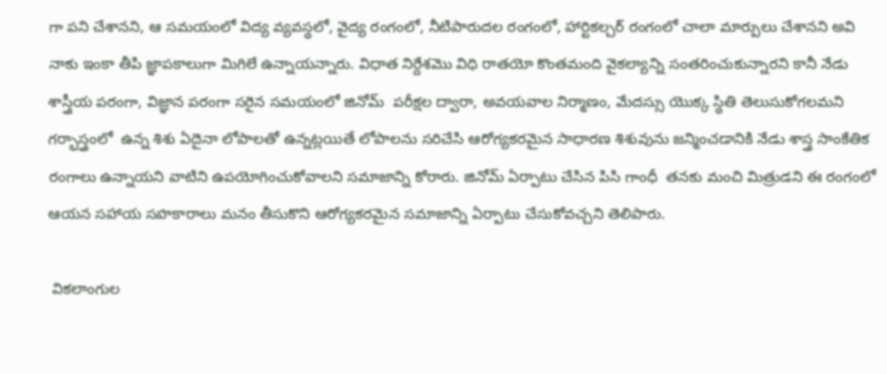గా పని చేశానని, ఆ సమయంలో విద్య వ్యవస్థలో, వైద్య రంగంలో, నీటిపారుదల రంగంలో, హార్టికల్చర్ రంగంలో చాలా మార్పులు చేశానని అవి  నాకు ఇంకా తీపి జ్ఞాపకాలుగా మిగిలే ఉన్నాయన్నారు. విధాత నిర్దేశమొ విధి రాతయో కొంతమంది వైకల్యాన్ని సంతరించుకున్నారని కానీ నేడు శాస్త్రీయ పరంగా, విజ్ఞాన పరంగా సరైన సమయంలో జినోమ్  పరీక్షల ద్వారా, అవయవాల నిర్మాణం, మేదస్సు యొక్క స్థితి తెలుసుకోగలమని గర్భాస్త్రంలో  ఉన్న శిశు ఏదైనా లోపాలతో ఉన్నట్లయితే లోపాలను సరిచేసి ఆరోగ్యకరమైన సాధారణ శిశువును జన్మించడానికి నేడు శాస్త్ర సాంకేతిక రంగాలు ఉన్నాయని వాటిని ఉపయోగించుకోవాలని సమాజాన్ని కోరారు. జినోమ్ ఏర్పాటు చేసిన పిసి గాంధీ  తనకు మంచి మిత్రుడని ఈ రంగంలో ఆయన సహాయ సహకారాలు మనం తీసుకొని ఆరోగ్యకరమైన సమాజాన్ని ఏర్పాటు చేసుకోవచ్చని తెలిపారు.

 వికలాంగుల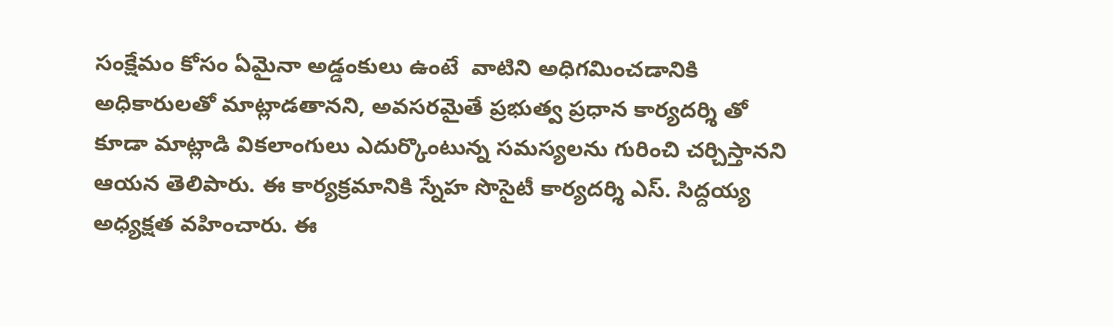సంక్షేమం కోసం ఏమైనా అడ్డంకులు ఉంటే  వాటిని అధిగమించడానికి అధికారులతో మాట్లాడతానని, అవసరమైతే ప్రభుత్వ ప్రధాన కార్యదర్శి తో కూడా మాట్లాడి వికలాంగులు ఎదుర్కొంటున్న సమస్యలను గురించి చర్చిస్తానని ఆయన తెలిపారు. ఈ కార్యక్రమానికి స్నేహ సొసైటీ కార్యదర్శి ఎస్. సిద్దయ్య అధ్యక్షత వహించారు. ఈ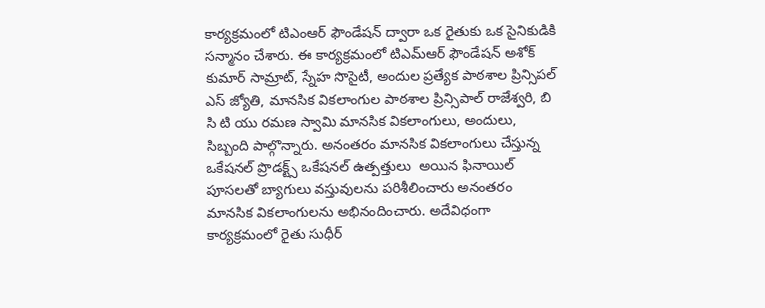కార్యక్రమంలో టిఎంఆర్ ఫౌండేషన్ ద్వారా ఒక రైతుకు ఒక సైనికుడికి సన్మానం చేశారు. ఈ కార్యక్రమంలో టిఎమ్ఆర్ ఫౌండేషన్ అశోక్ కుమార్ సామ్రాట్, స్నేహ సొసైటీ, అందుల ప్రత్యేక పాఠశాల ప్రిన్సిపల్ ఎస్ జ్యోతి, మానసిక వికలాంగుల పాఠశాల ప్రిన్సిపాల్ రాజేశ్వరి, బి సి టి యు రమణ స్వామి మానసిక వికలాంగులు, అందులు, సిబ్బంది పాల్గొన్నారు. అనంతరం మానసిక వికలాంగులు చేస్తున్న ఒకేషనల్ ప్రొడక్ట్స్ ఒకేషనల్ ఉత్పత్తులు  అయిన ఫినాయిల్ పూసలతో బ్యాగులు వస్తువులను పరిశీలించారు అనంతరం మానసిక వికలాంగులను అభినందించారు. అదేవిధంగా కార్యక్రమంలో రైతు సుధీర్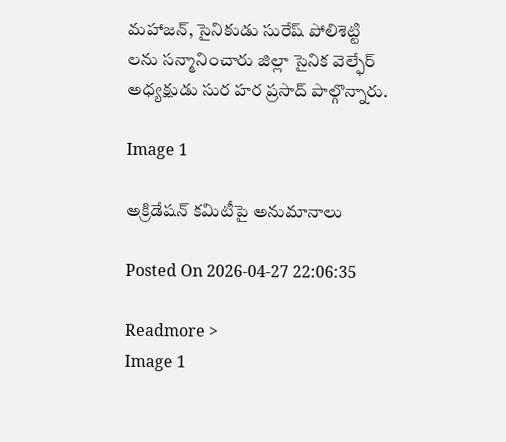మహాజన్, సైనికుడు సురేష్ పోలిశెట్టి లను సన్మానించారు జిల్లా సైనిక వెల్ఫేర్ అధ్యక్షుడు సుర హర ప్రసాద్ పాల్గొన్నారు.

Image 1

అక్రిడేషన్ కమిటీపై అనుమానాలు

Posted On 2026-04-27 22:06:35

Readmore >
Image 1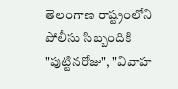తెలంగాణ రాష్ట్రంలోని పోలీసు సిబ్బందికి "పుట్టినరోజు", "వివాహ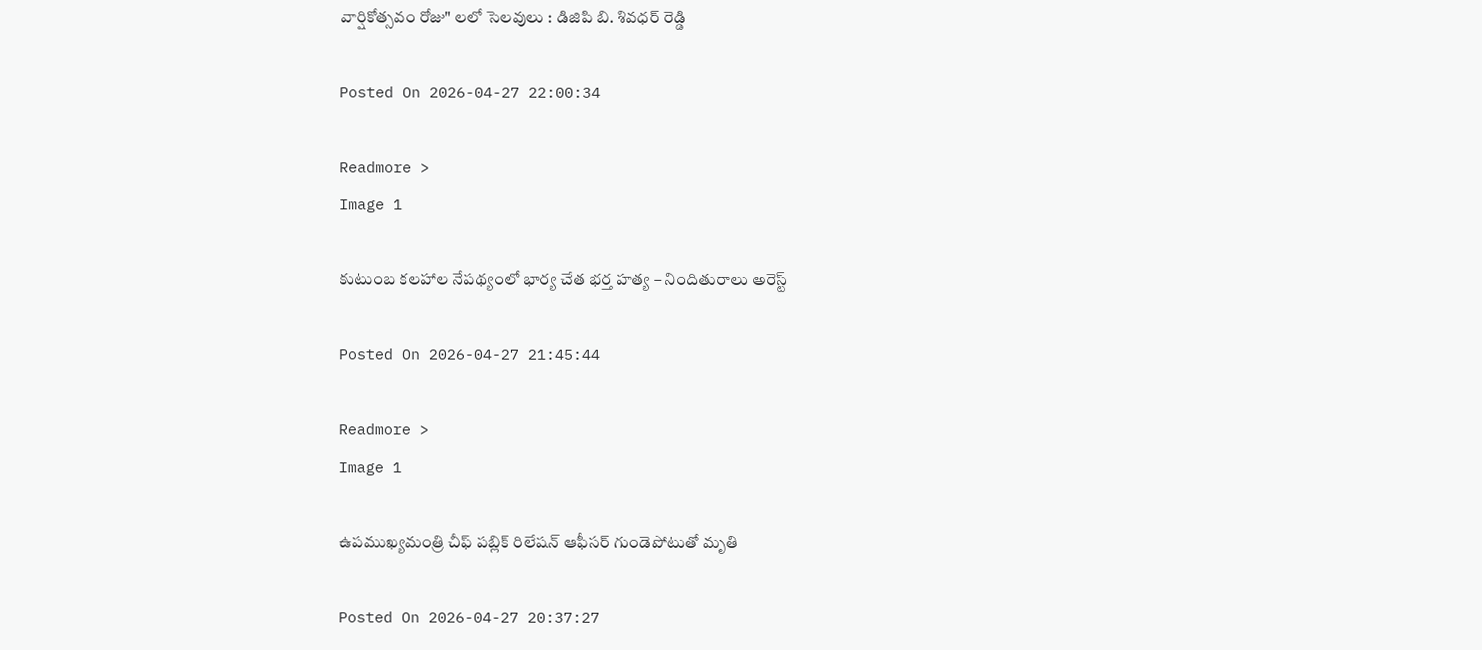వార్షికోత్సవం రోజు" లలో సెలవులు : డిజిపి బి. శివధర్ రెడ్డి

Posted On 2026-04-27 22:00:34

Readmore >
Image 1

కుటుంబ కలహాల నేపథ్యంలో భార్య చేత భర్త హత్య – నిందితురాలు అరెస్ట్

Posted On 2026-04-27 21:45:44

Readmore >
Image 1

ఉపముఖ్యమంత్రి చీఫ్ పబ్లిక్ రిలేషన్ ఆఫీసర్ గుండెపోటుతో మృతి

Posted On 2026-04-27 20:37:27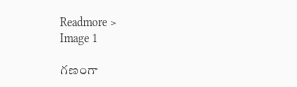Readmore >
Image 1

గణంగా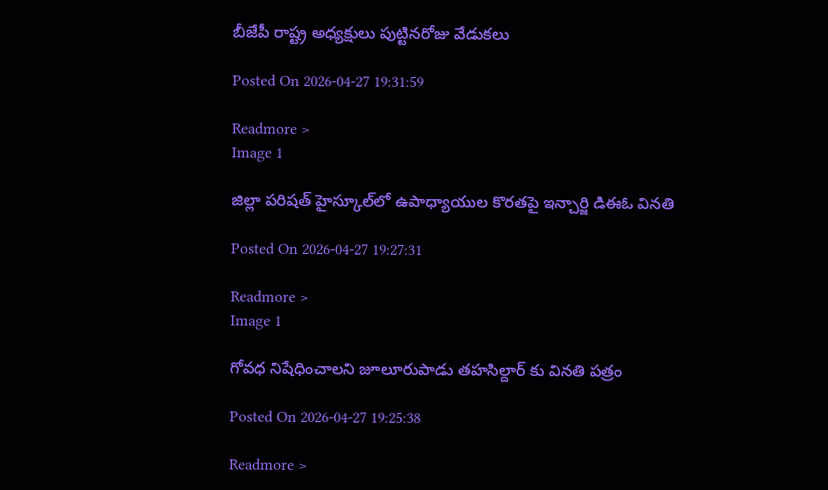బీజేపీ రాష్ట్ర అధ్యక్షులు పుట్టినరోజు వేడుకలు

Posted On 2026-04-27 19:31:59

Readmore >
Image 1

జిల్లా పరిషత్ హైస్కూల్‌లో ఉపాధ్యాయుల కొరతపై ఇన్చార్జి డిఈఓ వినతి

Posted On 2026-04-27 19:27:31

Readmore >
Image 1

గోవధ నిషేధించాలని జూలూరుపాడు తహసిల్దార్ కు వినతి పత్రం

Posted On 2026-04-27 19:25:38

Readmore >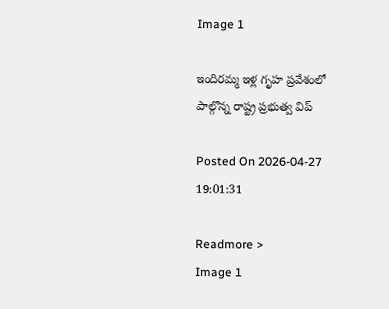Image 1

ఇందిరమ్మ ఇళ్ల గృహ ప్రవేశంలో పాల్గొన్న రాష్ట్ర ప్రభుత్వ విప్

Posted On 2026-04-27 19:01:31

Readmore >
Image 1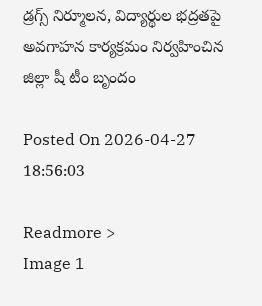డ్రగ్స్ నిర్మూలన, విద్యార్థుల భద్రతపై అవగాహన కార్యక్రమం నిర్వహించిన జిల్లా షీ టీం బృందం

Posted On 2026-04-27 18:56:03

Readmore >
Image 1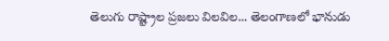తెలుగు రాష్ట్రాల ప్రజలు విలవిల... తెలంగాణలో భానుడు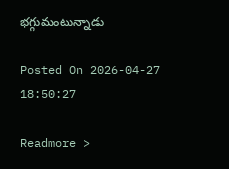భగ్గుమంటున్నాడు

Posted On 2026-04-27 18:50:27

Readmore >